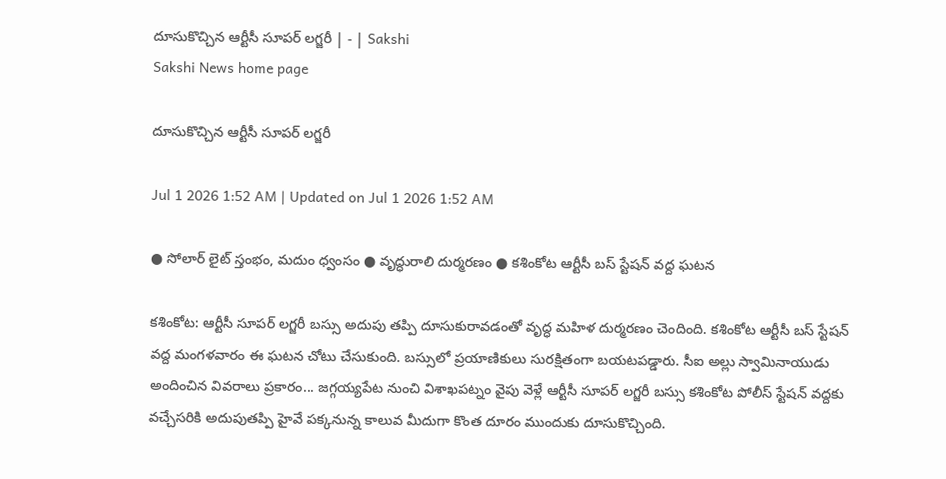దూసుకొచ్చిన ఆర్టీసీ సూపర్‌ లగ్జరీ | - | Sakshi
Sakshi News home page

దూసుకొచ్చిన ఆర్టీసీ సూపర్‌ లగ్జరీ

Jul 1 2026 1:52 AM | Updated on Jul 1 2026 1:52 AM

● సోలార్‌ లైట్‌ స్తంభం, మదుం ధ్వంసం ● వృద్ధురాలి దుర్మరణం ● కశింకోట ఆర్టీసీ బస్‌ స్టేషన్‌ వద్ద ఘటన

కశింకోట: ఆర్టీసీ సూపర్‌ లగ్జరీ బస్సు అదుపు తప్పి దూసుకురావడంతో వృద్ధ మహిళ దుర్మరణం చెందింది. కశింకోట ఆర్టీసీ బస్‌ స్టేషన్‌ వద్ద మంగళవారం ఈ ఘటన చోటు చేసుకుంది. బస్సులో ప్రయాణికులు సురక్షితంగా బయటపడ్డారు. సీఐ అల్లు స్వామినాయుడు అందించిన వివరాలు ప్రకారం... జగ్గయ్యపేట నుంచి విశాఖపట్నం వైపు వెళ్లే ఆర్టీసీ సూపర్‌ లగ్జరీ బస్సు కశింకోట పోలీస్‌ స్టేషన్‌ వద్దకు వచ్చేసరికి అదుపుతప్పి హైవే పక్కనున్న కాలువ మీదుగా కొంత దూరం ముందుకు దూసుకొచ్చింది.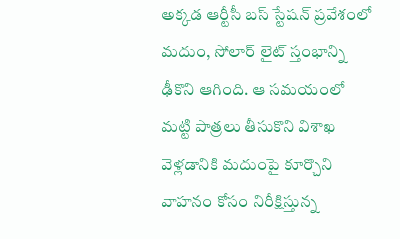అక్కడ ఆర్టీసీ బస్‌ స్టేషన్‌ ప్రవేశంలో మదుం, సోలార్‌ లైట్‌ స్తంభాన్ని ఢీకొని ఆగింది. ఆ సమయంలో మట్టి పాత్రలు తీసుకొని విశాఖ వెళ్లడానికి మదుంపై కూర్చొని వాహనం కోసం నిరీక్షిస్తున్న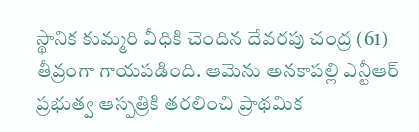స్థానిక కుమ్మరి వీధికి చెందిన దేవరపు చంద్ర (61) తీవ్రంగా గాయపడింది. ఆమెను అనకాపల్లి ఎన్టీఆర్‌ ప్రభుత్వ ఆస్పత్రికి తరలించి ప్రాథమిక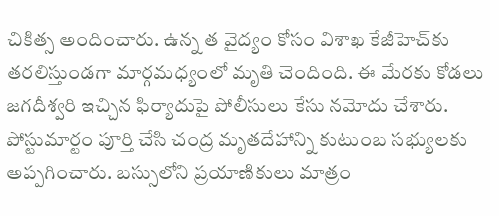చికిత్స అందించారు. ఉన్న త వైద్యం కోసం విశాఖ కేజీహెచ్‌కు తరలిస్తుండగా మార్గమధ్యంలో మృతి చెందింది. ఈ మేరకు కోడలు జగదీశ్వరి ఇచ్చిన ఫిర్యాదుపై పోలీసులు కేసు నమోదు చేశారు. పోస్టుమార్టం పూర్తి చేసి చంద్ర మృతదేహాన్ని కుటుంబ సభ్యులకు అప్పగించారు. బస్సులోని ప్రయాణికులు మాత్రం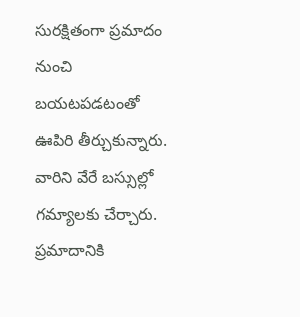సురక్షితంగా ప్రమాదం నుంచి బయటపడటంతో ఊపిరి తీర్చుకున్నారు. వారిని వేరే బస్సుల్లో గమ్యాలకు చేర్చారు. ప్రమాదానికి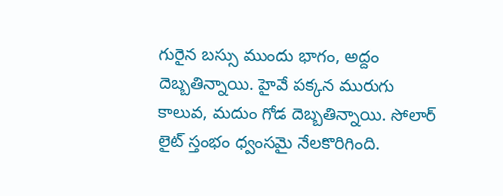గురైన బస్సు ముందు భాగం, అద్దం దెబ్బతిన్నాయి. హైవే పక్కన మురుగు కాలువ, మదుం గోడ దెబ్బతిన్నాయి. సోలార్‌ లైట్‌ స్తంభం ధ్వంసమై నేలకొరిగింది.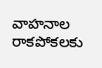వాహనాల రాకపోకలకు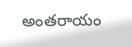అంతరాయం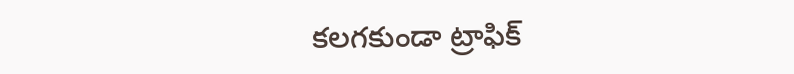కలగకుండా ట్రాఫిక్‌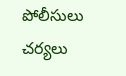పోలీసులు చర్యలు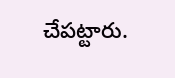చేపట్టారు.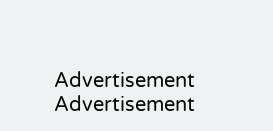Advertisement
Advertisement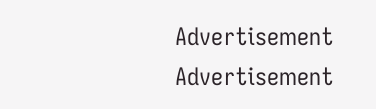Advertisement
Advertisement